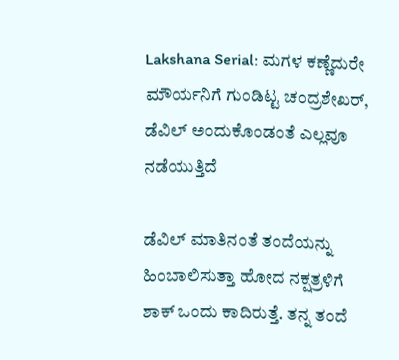Lakshana Serial: ಮಗಳ ಕಣ್ಣೆದುರೇ ಮೌರ್ಯನಿಗೆ ಗುಂಡಿಟ್ಟ ಚಂದ್ರಶೇಖರ್, ಡೆವಿಲ್ ಅಂದುಕೊಂಡಂತೆ ಎಲ್ಲವೂ ನಡೆಯುತ್ತಿದೆ

ಡೆವಿಲ್ ಮಾತಿನಂತೆ ತಂದೆಯನ್ನು ಹಿಂಬಾಲಿಸುತ್ತಾ ಹೋದ ನಕ್ಷತ್ರಳಿಗೆ ಶಾಕ್ ಒಂದು ಕಾದಿರುತ್ತೆ. ತನ್ನ ತಂದೆ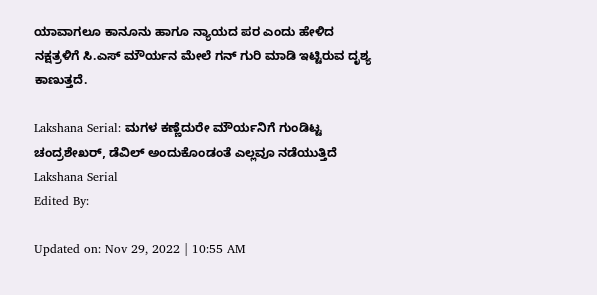ಯಾವಾಗಲೂ ಕಾನೂನು ಹಾಗೂ ನ್ಯಾಯದ ಪರ ಎಂದು ಹೇಳಿದ ನಕ್ಷತ್ರಳಿಗೆ ಸಿ.ಎಸ್ ಮೌರ್ಯನ ಮೇಲೆ ಗನ್ ಗುರಿ ಮಾಡಿ ಇಟ್ಟಿರುವ ದೃಶ್ಯ ಕಾಣುತ್ತದೆ.

Lakshana Serial: ಮಗಳ ಕಣ್ಣೆದುರೇ ಮೌರ್ಯನಿಗೆ ಗುಂಡಿಟ್ಟ ಚಂದ್ರಶೇಖರ್, ಡೆವಿಲ್ ಅಂದುಕೊಂಡಂತೆ ಎಲ್ಲವೂ ನಡೆಯುತ್ತಿದೆ
Lakshana Serial
Edited By:

Updated on: Nov 29, 2022 | 10:55 AM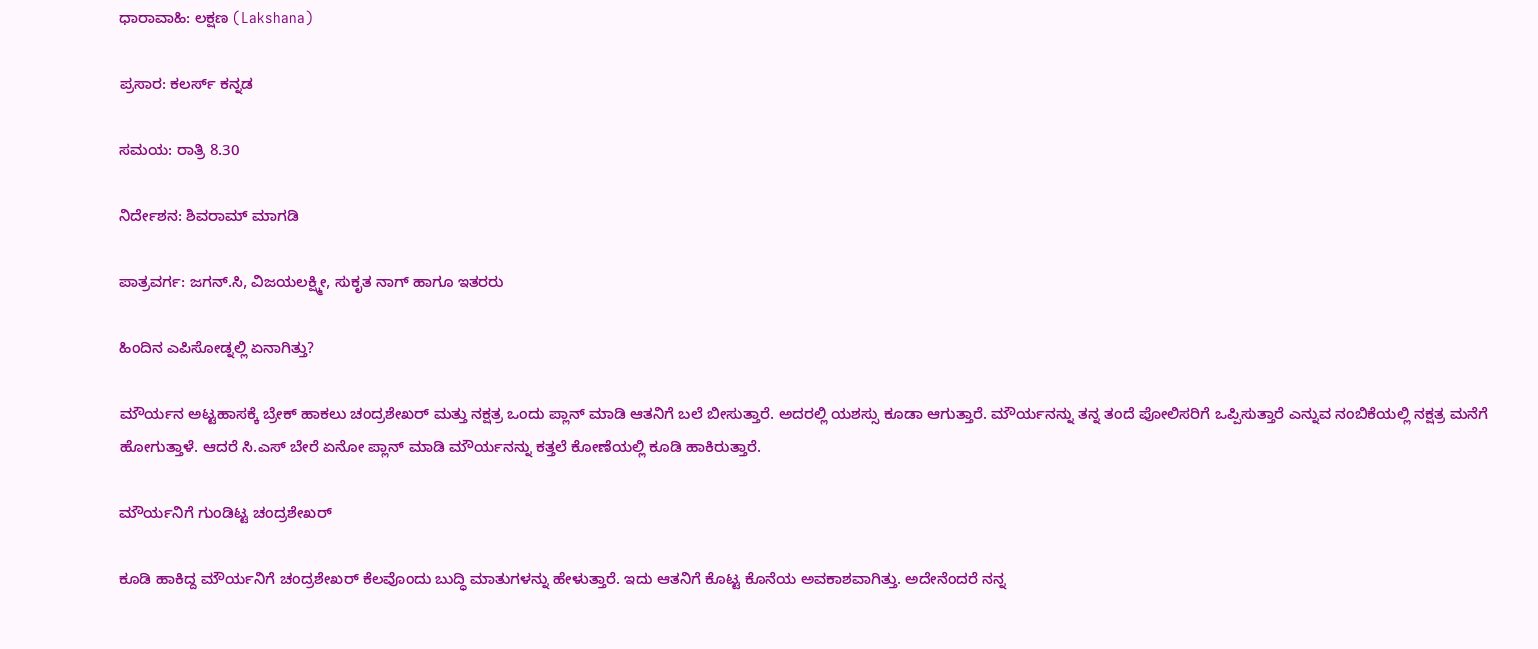ಧಾರಾವಾಹಿ: ಲಕ್ಷಣ (Lakshana)

ಪ್ರಸಾರ: ಕಲರ್ಸ್ ಕನ್ನಡ

ಸಮಯ: ರಾತ್ರಿ 8.30

ನಿರ್ದೇಶನ: ಶಿವರಾಮ್ ಮಾಗಡಿ

ಪಾತ್ರವರ್ಗ: ಜಗನ್.ಸಿ, ವಿಜಯಲಕ್ಷ್ಮೀ, ಸುಕೃತ ನಾಗ್ ಹಾಗೂ ಇತರರು

ಹಿಂದಿನ ಎಪಿಸೋಡ್ನಲ್ಲಿ ಏನಾಗಿತ್ತು?

ಮೌರ್ಯನ ಅಟ್ಟಹಾಸಕ್ಕೆ ಬ್ರೇಕ್ ಹಾಕಲು ಚಂದ್ರಶೇಖರ್ ಮತ್ತು ನಕ್ಷತ್ರ ಒಂದು ಪ್ಲಾನ್ ಮಾಡಿ ಆತನಿಗೆ ಬಲೆ ಬೀಸುತ್ತಾರೆ. ಅದರಲ್ಲಿ ಯಶಸ್ಸು ಕೂಡಾ ಆಗುತ್ತಾರೆ. ಮೌರ್ಯನನ್ನು ತನ್ನ ತಂದೆ ಪೋಲಿಸರಿಗೆ ಒಪ್ಪಿಸುತ್ತಾರೆ ಎನ್ನುವ ನಂಬಿಕೆಯಲ್ಲಿ ನಕ್ಷತ್ರ ಮನೆಗೆ ಹೋಗುತ್ತಾಳೆ. ಆದರೆ ಸಿ.ಎಸ್ ಬೇರೆ ಏನೋ ಪ್ಲಾನ್ ಮಾಡಿ ಮೌರ್ಯನನ್ನು ಕತ್ತಲೆ ಕೋಣೆಯಲ್ಲಿ ಕೂಡಿ ಹಾಕಿರುತ್ತಾರೆ.

ಮೌರ್ಯನಿಗೆ ಗುಂಡಿಟ್ಟ ಚಂದ್ರಶೇಖರ್

ಕೂಡಿ ಹಾಕಿದ್ದ ಮೌರ್ಯನಿಗೆ ಚಂದ್ರಶೇಖರ್ ಕೆಲವೊಂದು ಬುದ್ಧಿ ಮಾತುಗಳನ್ನು ಹೇಳುತ್ತಾರೆ. ಇದು ಆತನಿಗೆ ಕೊಟ್ಟ ಕೊನೆಯ ಅವಕಾಶವಾಗಿತ್ತು. ಅದೇನೆಂದರೆ ನನ್ನ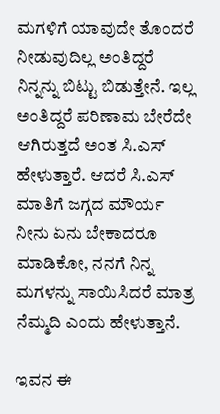ಮಗಳಿಗೆ ಯಾವುದೇ ತೊಂದರೆ ನೀಡುವುದಿಲ್ಲ ಅಂತಿದ್ದರೆ ನಿನ್ನನ್ನು ಬಿಟ್ಟು ಬಿಡುತ್ತೇನೆ. ಇಲ್ಲ ಅಂತಿದ್ದರೆ ಪರಿಣಾಮ ಬೇರೆದೇ ಆಗಿರುತ್ತದೆ ಅಂತ ಸಿ.ಎಸ್ ಹೇಳುತ್ತಾರೆ. ಆದರೆ ಸಿ.ಎಸ್ ಮಾತಿಗೆ ಜಗ್ಗದ ಮೌರ್ಯ ನೀನು ಏನು ಬೇಕಾದರೂ ಮಾಡಿಕೋ, ನನಗೆ ನಿನ್ನ ಮಗಳನ್ನು ಸಾಯಿಸಿದರೆ ಮಾತ್ರ ನೆಮ್ಮದಿ ಎಂದು ಹೇಳುತ್ತಾನೆ.

ಇವನ ಈ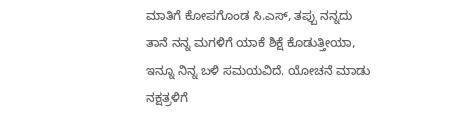ಮಾತಿಗೆ ಕೋಪಗೊಂಡ ಸಿ.ಎಸ್, ತಪ್ಪು ನನ್ನದು ತಾನೆ ನನ್ನ ಮಗಳಿಗೆ ಯಾಕೆ ಶಿಕ್ಷೆ ಕೊಡುತ್ತೀಯಾ, ಇನ್ನೂ ನಿನ್ನ ಬಳಿ ಸಮಯವಿದೆ. ಯೋಚನೆ ಮಾಡು ನಕ್ಷತ್ರಳಿಗೆ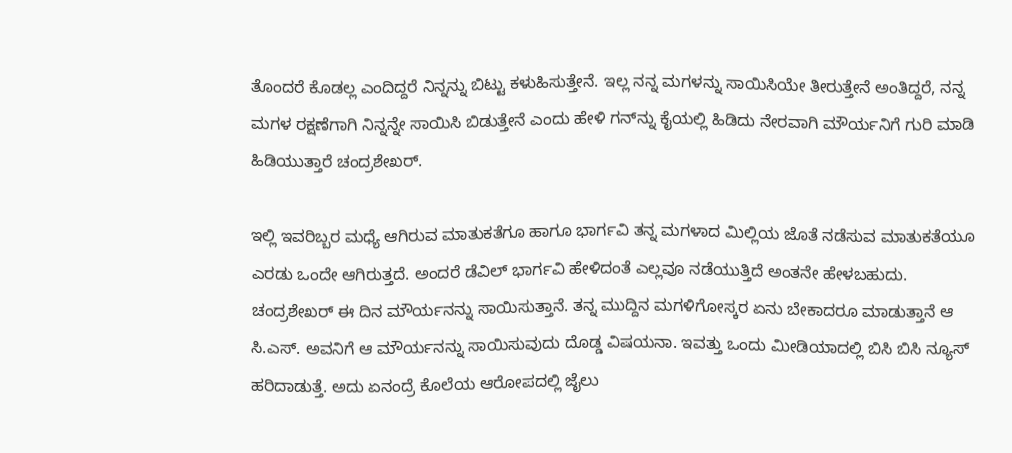ತೊಂದರೆ ಕೊಡಲ್ಲ ಎಂದಿದ್ದರೆ ನಿನ್ನನ್ನು ಬಿಟ್ಟು ಕಳುಹಿಸುತ್ತೇನೆ. ಇಲ್ಲ ನನ್ನ ಮಗಳನ್ನು ಸಾಯಿಸಿಯೇ ತೀರುತ್ತೇನೆ ಅಂತಿದ್ದರೆ, ನನ್ನ ಮಗಳ ರಕ್ಷಣೆಗಾಗಿ ನಿನ್ನನ್ನೇ ಸಾಯಿಸಿ ಬಿಡುತ್ತೇನೆ ಎಂದು ಹೇಳಿ ಗನ್‌ನ್ನು ಕೈಯಲ್ಲಿ ಹಿಡಿದು ನೇರವಾಗಿ ಮೌರ್ಯನಿಗೆ ಗುರಿ ಮಾಡಿ ಹಿಡಿಯುತ್ತಾರೆ ಚಂದ್ರಶೇಖರ್.

ಇಲ್ಲಿ ಇವರಿಬ್ಬರ ಮಧ್ಯೆ ಆಗಿರುವ ಮಾತುಕತೆಗೂ ಹಾಗೂ ಭಾರ್ಗವಿ ತನ್ನ ಮಗಳಾದ ಮಿಲ್ಲಿಯ ಜೊತೆ ನಡೆಸುವ ಮಾತುಕತೆಯೂ ಎರಡು ಒಂದೇ ಆಗಿರುತ್ತದೆ. ಅಂದರೆ ಡೆವಿಲ್ ಭಾರ್ಗವಿ ಹೇಳಿದಂತೆ ಎಲ್ಲವೂ ನಡೆಯುತ್ತಿದೆ ಅಂತನೇ ಹೇಳಬಹುದು. ಚಂದ್ರಶೇಖರ್ ಈ ದಿನ ಮೌರ್ಯನನ್ನು ಸಾಯಿಸುತ್ತಾನೆ. ತನ್ನ ಮುದ್ದಿನ ಮಗಳಿಗೋಸ್ಕರ ಏನು ಬೇಕಾದರೂ ಮಾಡುತ್ತಾನೆ ಆ ಸಿ.ಎಸ್. ಅವನಿಗೆ ಆ ಮೌರ್ಯನನ್ನು ಸಾಯಿಸುವುದು ದೊಡ್ಡ ವಿಷಯನಾ. ಇವತ್ತು ಒಂದು ಮೀಡಿಯಾದಲ್ಲಿ ಬಿಸಿ ಬಿಸಿ ನ್ಯೂಸ್ ಹರಿದಾಡುತ್ತೆ. ಅದು ಏನಂದ್ರೆ ಕೊಲೆಯ ಆರೋಪದಲ್ಲಿ ಜೈಲು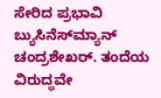ಸೇರಿದ ಪ್ರಭಾವಿ ಬ್ಯುಸಿನೆಸ್‌ಮ್ಯಾನ್ ಚಂದ್ರಶೇಖರ್. ತಂದೆಯ ವಿರುದ್ಧವೇ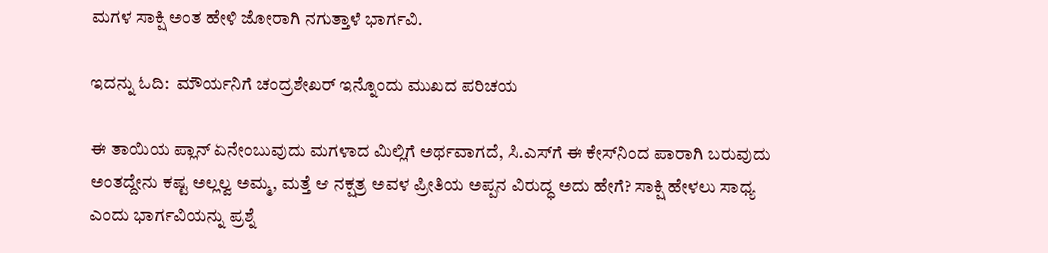ಮಗಳ ಸಾಕ್ಷಿ ಅಂತ ಹೇಳಿ ಜೋರಾಗಿ ನಗುತ್ತಾಳೆ ಭಾರ್ಗವಿ.

ಇದನ್ನು ಓದಿ:  ಮೌರ್ಯನಿಗೆ ಚಂದ್ರಶೇಖರ್ ಇನ್ನೊಂದು ಮುಖದ ಪರಿಚಯ

ಈ ತಾಯಿಯ ಪ್ಲಾನ್ ಏನೇಂಬುವುದು ಮಗಳಾದ ಮಿಲ್ಲಿಗೆ ಅರ್ಥವಾಗದೆ, ಸಿ.ಎಸ್‌ಗೆ ಈ ಕೇಸ್‌ನಿಂದ ಪಾರಾಗಿ ಬರುವುದು ಅಂತದ್ದೇನು ಕಷ್ಟ ಅಲ್ಲಲ್ವ ಅಮ್ಮ, ಮತ್ತೆ ಆ ನಕ್ಷತ್ರ ಅವಳ ಪ್ರೀತಿಯ ಅಪ್ಪನ ವಿರುದ್ಧ ಅದು ಹೇಗೆ? ಸಾಕ್ಷಿ ಹೇಳಲು ಸಾಧ್ಯ ಎಂದು ಭಾರ್ಗವಿಯನ್ನು ಪ್ರಶ್ನೆ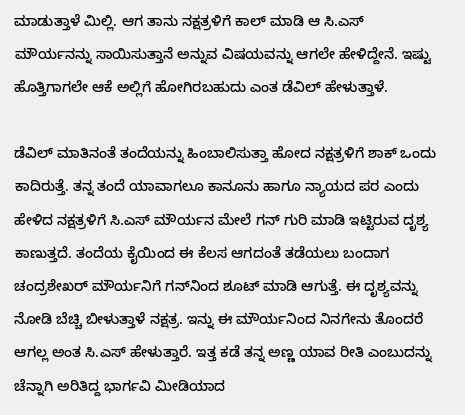ಮಾಡುತ್ತಾಳೆ ಮಿಲ್ಲಿ. ಆಗ ತಾನು ನಕ್ಷತ್ರಳಿಗೆ ಕಾಲ್ ಮಾಡಿ ಆ ಸಿ.ಎಸ್ ಮೌರ್ಯನನ್ನು ಸಾಯಿಸುತ್ತಾನೆ ಅನ್ನುವ ವಿಷಯವನ್ನು ಆಗಲೇ ಹೇಳಿದ್ದೇನೆ. ಇಷ್ಟು ಹೊತ್ತಿಗಾಗಲೇ ಆಕೆ ಅಲ್ಲಿಗೆ ಹೋಗಿರಬಹುದು ಎಂತ ಡೆವಿಲ್ ಹೇಳುತ್ತಾಳೆ.

ಡೆವಿಲ್ ಮಾತಿನಂತೆ ತಂದೆಯನ್ನು ಹಿಂಬಾಲಿಸುತ್ತಾ ಹೋದ ನಕ್ಷತ್ರಳಿಗೆ ಶಾಕ್ ಒಂದು ಕಾದಿರುತ್ತೆ. ತನ್ನ ತಂದೆ ಯಾವಾಗಲೂ ಕಾನೂನು ಹಾಗೂ ನ್ಯಾಯದ ಪರ ಎಂದು ಹೇಳಿದ ನಕ್ಷತ್ರಳಿಗೆ ಸಿ.ಎಸ್ ಮೌರ್ಯನ ಮೇಲೆ ಗನ್ ಗುರಿ ಮಾಡಿ ಇಟ್ಟಿರುವ ದೃಶ್ಯ ಕಾಣುತ್ತದೆ. ತಂದೆಯ ಕೈಯಿಂದ ಈ ಕೆಲಸ ಆಗದಂತೆ ತಡೆಯಲು ಬಂದಾಗ ಚಂದ್ರಶೇಖರ್ ಮೌರ್ಯನಿಗೆ ಗನ್‌ನಿಂದ ಶೂಟ್ ಮಾಡಿ ಆಗುತ್ತೆ. ಈ ದೃಶ್ಯವನ್ನು ನೋಡಿ ಬೆಚ್ಚಿ ಬೀಳುತ್ತಾಳೆ ನಕ್ಷತ್ರ. ಇನ್ನು ಈ ಮೌರ್ಯನಿಂದ ನಿನಗೇನು ತೊಂದರೆ ಆಗಲ್ಲ ಅಂತ ಸಿ.ಎಸ್ ಹೇಳುತ್ತಾರೆ. ಇತ್ತ ಕಡೆ ತನ್ನ ಅಣ್ಣ ಯಾವ ರೀತಿ ಎಂಬುದನ್ನು ಚೆನ್ನಾಗಿ ಅರಿತಿದ್ದ ಭಾರ್ಗವಿ ಮೀಡಿಯಾದ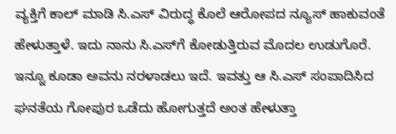ವ್ಯಕ್ತಿಗೆ ಕಾಲ್ ಮಾಡಿ ಸಿ.ಎಸ್ ವಿರುದ್ಧ ಕೊಲೆ ಆರೋಪದ ನ್ಯೂಸ್ ಹಾಕುವಂತೆ ಹೇಳುತ್ತಾಳೆ. ಇದು ನಾನು ಸಿ.ಎಸ್‌ಗೆ ಕೋಡುತ್ತಿರುವ ಮೊದಲ ಉಡುಗೊರೆ. ಇನ್ನೂ ಕೂಡಾ ಅವನು ನರಳಾಡಲು ಇದೆ. ಇವತ್ತು ಆ ಸಿ.ಎಸ್ ಸಂಪಾದಿಸಿದ ಘನತೆಯ ಗೋಪುರ ಒಡೆದು ಹೋಗುತ್ತದೆ ಅಂತ ಹೇಳುತ್ತಾ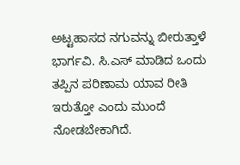ಅಟ್ಟಹಾಸದ ನಗುವನ್ನು ಬೀರುತ್ತಾಳೆ ಭಾರ್ಗವಿ. ಸಿ.ಎಸ್ ಮಾಡಿದ ಒಂದು ತಪ್ಪಿನ ಪರಿಣಾಮ ಯಾವ ರೀತಿ ಇರುತ್ತೋ ಎಂದು ಮುಂದೆ ನೋಡಬೇಕಾಗಿದೆ.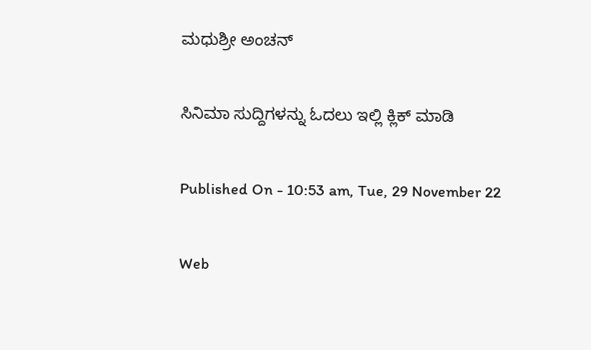ಮಧುಶ್ರೀ ಅಂಚನ್

ಸಿನಿಮಾ ಸುದ್ದಿಗಳನ್ನು ಓದಲು ಇಲ್ಲಿ ಕ್ಲಿಕ್ ಮಾಡಿ

Published On - 10:53 am, Tue, 29 November 22

Web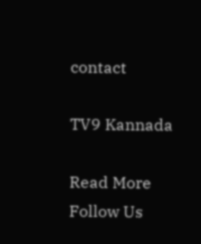contact

TV9 Kannada

Read More
Follow Us